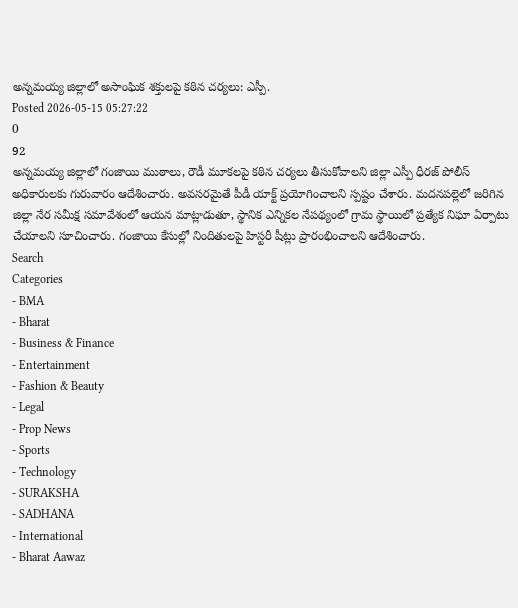అన్నమయ్య జిల్లాలో అసాంఘిక శక్తులపై కఠిన చర్యలు: ఎస్పీ.
Posted 2026-05-15 05:27:22
0
92
అన్నమయ్య జిల్లాలో గంజాయి ముఠాలు, రౌడీ మూకలపై కఠిన చర్యలు తీసుకోవాలని జిల్లా ఎస్పీ ధీరజ్ పోలీస్ అధికారులకు గురువారం ఆదేశించారు. అవసరమైతే పీడీ యాక్ట్ ప్రయోగించాలని స్పష్టం చేశారు. మదనపల్లెలో జరిగిన జిల్లా నేర సమీక్ష సమావేశంలో ఆయన మాట్లాడుతూ, స్థానిక ఎన్నికల నేపథ్యంలో గ్రామ స్థాయిలో ప్రత్యేక నిఘా ఏర్పాటు చేయాలని సూచించారు. గంజాయి కేసుల్లో నిందితులపై హిస్టరీ షీట్లు ప్రారంభించాలని ఆదేశించారు.
Search
Categories
- BMA
- Bharat
- Business & Finance
- Entertainment
- Fashion & Beauty
- Legal
- Prop News
- Sports
- Technology
- SURAKSHA
- SADHANA
- International
- Bharat Aawaz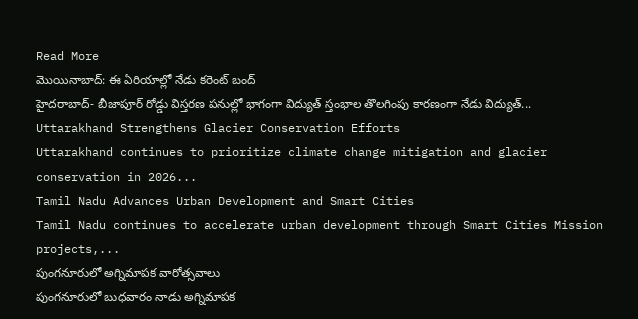Read More
మొయినాబాద్: ఈ ఏరియాల్లో నేడు కరెంట్ బంద్
హైదరాబాద్- బీజాపూర్ రోడ్డు విస్తరణ పనుల్లో భాగంగా విద్యుత్ స్తంభాల తొలగింపు కారణంగా నేడు విద్యుత్...
Uttarakhand Strengthens Glacier Conservation Efforts
Uttarakhand continues to prioritize climate change mitigation and glacier conservation in 2026...
Tamil Nadu Advances Urban Development and Smart Cities
Tamil Nadu continues to accelerate urban development through Smart Cities Mission projects,...
పుంగనూరులో అగ్నిమాపక వారోత్సవాలు
పుంగనూరులో బుధవారం నాడు అగ్నిమాపక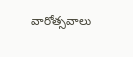వారోత్సవాలు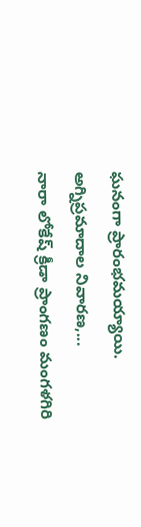ఘనంగా ప్రారంభమయ్యాయి. అగ్నిప్రమాదాల నివారణ,...
నారా లోకేష్ క్రీడా ప్రాంగణం మంగళగిరి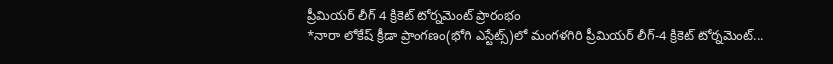ప్రీమియర్ లీగ్ 4 క్రికెట్ టోర్నమెంట్ ప్రారంభం
*నారా లోకేష్ క్రీడా ప్రాంగణం(భోగి ఎస్టేట్స్)లో మంగళగిరి ప్రీమియర్ లీగ్-4 క్రికెట్ టోర్నమెంట్...